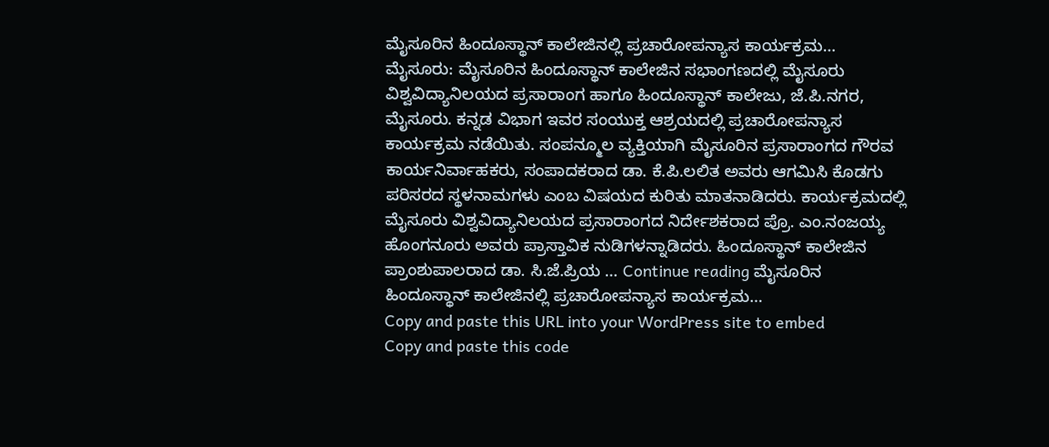ಮೈಸೂರಿನ ಹಿಂದೂಸ್ಥಾನ್ ಕಾಲೇಜಿನಲ್ಲಿ ಪ್ರಚಾರೋಪನ್ಯಾಸ ಕಾರ್ಯಕ್ರಮ…
ಮೈಸೂರು: ಮೈಸೂರಿನ ಹಿಂದೂಸ್ಥಾನ್ ಕಾಲೇಜಿನ ಸಭಾಂಗಣದಲ್ಲಿ ಮೈಸೂರು ವಿಶ್ವವಿದ್ಯಾನಿಲಯದ ಪ್ರಸಾರಾಂಗ ಹಾಗೂ ಹಿಂದೂಸ್ಥಾನ್ ಕಾಲೇಜು, ಜೆ.ಪಿ.ನಗರ, ಮೈಸೂರು. ಕನ್ನಡ ವಿಭಾಗ ಇವರ ಸಂಯುಕ್ತ ಆಶ್ರಯದಲ್ಲಿ ಪ್ರಚಾರೋಪನ್ಯಾಸ ಕಾರ್ಯಕ್ರಮ ನಡೆಯಿತು. ಸಂಪನ್ಮೂಲ ವ್ಯಕ್ತಿಯಾಗಿ ಮೈಸೂರಿನ ಪ್ರಸಾರಾಂಗದ ಗೌರವ ಕಾರ್ಯನಿರ್ವಾಹಕರು, ಸಂಪಾದಕರಾದ ಡಾ. ಕೆ.ಪಿ.ಲಲಿತ ಅವರು ಆಗಮಿಸಿ ಕೊಡಗು ಪರಿಸರದ ಸ್ಥಳನಾಮಗಳು ಎಂಬ ವಿಷಯದ ಕುರಿತು ಮಾತನಾಡಿದರು. ಕಾರ್ಯಕ್ರಮದಲ್ಲಿ ಮೈಸೂರು ವಿಶ್ವವಿದ್ಯಾನಿಲಯದ ಪ್ರಸಾರಾಂಗದ ನಿರ್ದೇಶಕರಾದ ಪ್ರೊ. ಎಂ.ನಂಜಯ್ಯ ಹೊಂಗನೂರು ಅವರು ಪ್ರಾಸ್ತಾವಿಕ ನುಡಿಗಳನ್ನಾಡಿದರು. ಹಿಂದೂಸ್ಥಾನ್ ಕಾಲೇಜಿನ ಪ್ರಾಂಶುಪಾಲರಾದ ಡಾ. ಸಿ.ಜೆ.ಪ್ರಿಯ … Continue reading ಮೈಸೂರಿನ ಹಿಂದೂಸ್ಥಾನ್ ಕಾಲೇಜಿನಲ್ಲಿ ಪ್ರಚಾರೋಪನ್ಯಾಸ ಕಾರ್ಯಕ್ರಮ…
Copy and paste this URL into your WordPress site to embed
Copy and paste this code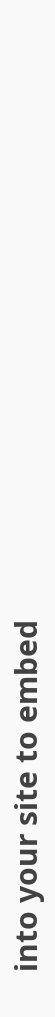into your site to embed